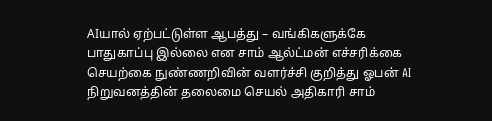AIயால் ஏற்பட்டுள்ள ஆபத்து – வங்கிகளுக்கே பாதுகாப்பு இல்லை என சாம் ஆல்ட்மன் எச்சரிக்கை
செயற்கை நுண்ணறிவின் வளர்ச்சி குறித்து ஓபன் AI நிறுவனத்தின் தலைமை செயல் அதிகாரி சாம்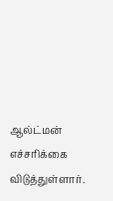ஆல்ட்மன் எச்சரிக்கை விடுத்துள்ளார்.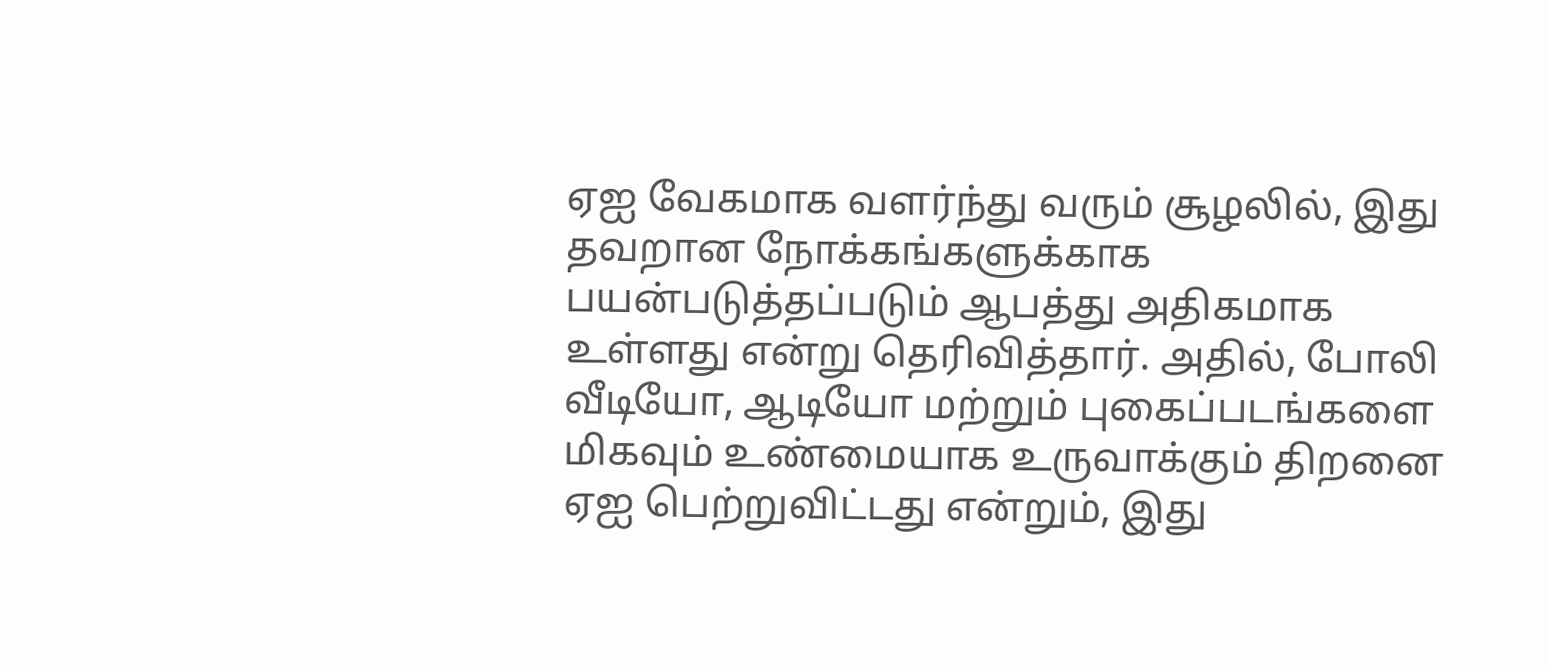ஏஐ வேகமாக வளர்ந்து வரும் சூழலில், இது தவறான நோக்கங்களுக்காக பயன்படுத்தப்படும் ஆபத்து அதிகமாக உள்ளது என்று தெரிவித்தார். அதில், போலி வீடியோ, ஆடியோ மற்றும் புகைப்படங்களை மிகவும் உண்மையாக உருவாக்கும் திறனை ஏஐ பெற்றுவிட்டது என்றும், இது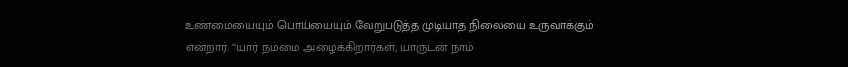உண்மையையும் பொய்யையும் வேறுபடுத்த முடியாத நிலையை உருவாக்கும் என்றார். “யார் நம்மை அழைக்கிறார்கள், யாருடன் நாம்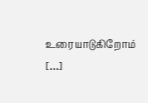உரையாடுகிறோம் […]